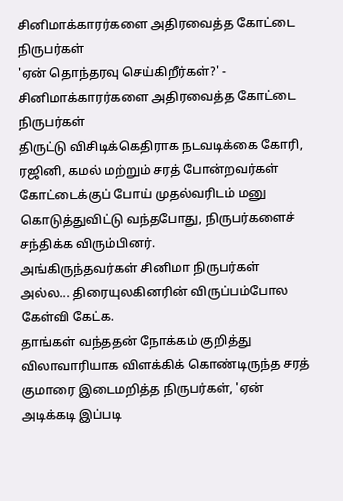சினிமாக்காரர்களை அதிரவைத்த கோட்டை நிருபர்கள்
'ஏன் தொந்தரவு செய்கிறீர்கள்?' - சினிமாக்காரர்களை அதிரவைத்த கோட்டை நிருபர்கள்
திருட்டு விசிடிக்கெதிராக நடவடிக்கை கோரி, ரஜினி, கமல் மற்றும் சரத் போன்றவர்கள் கோட்டைக்குப் போய் முதல்வரிடம் மனு கொடுத்துவிட்டு வந்தபோது, நிருபர்களைச் சந்திக்க விரும்பினர்.
அங்கிருந்தவர்கள் சினிமா நிருபர்கள் அல்ல... திரையுலகினரின் விருப்பம்போல கேள்வி கேட்க.
தாங்கள் வந்ததன் நோக்கம் குறித்து விலாவாரியாக விளக்கிக் கொண்டிருந்த சரத் குமாரை இடைமறித்த நிருபர்கள், 'ஏன் அடிக்கடி இப்படி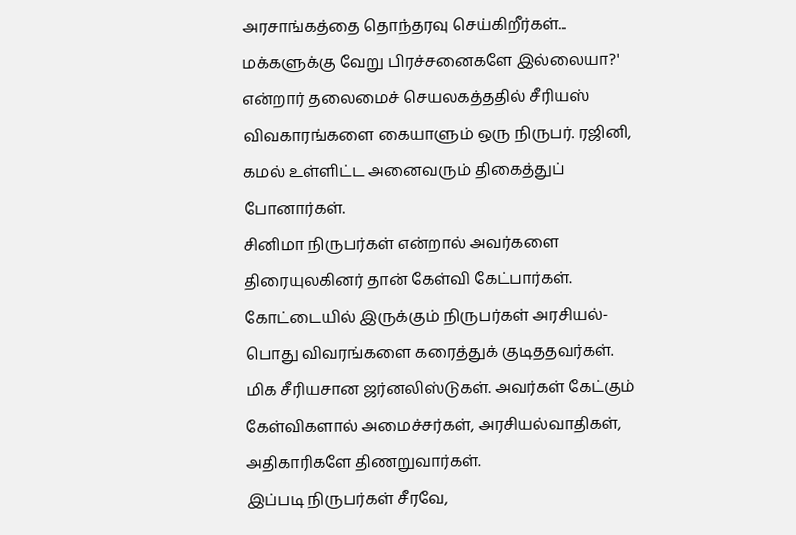அரசாங்கத்தை தொந்தரவு செய்கிறீர்கள்... மக்களுக்கு வேறு பிரச்சனைகளே இல்லையா?' என்றார் தலைமைச் செயலகத்ததில் சீரியஸ் விவகாரங்களை கையாளும் ஒரு நிருபர். ரஜினி, கமல் உள்ளிட்ட அனைவரும் திகைத்துப் போனார்கள்.
சினிமா நிருபர்கள் என்றால் அவர்களை திரையுலகினர் தான் கேள்வி கேட்பார்கள். கோட்டையில் இருக்கும் நிருபர்கள் அரசியல்-பொது விவரங்களை கரைத்துக் குடிததவர்கள். மிக சீரியசான ஜர்னலிஸ்டுகள். அவர்கள் கேட்கும் கேள்விகளால் அமைச்சர்கள், அரசியல்வாதிகள், அதிகாரிகளே திணறுவார்கள்.
இப்படி நிருபர்கள் சீரவே,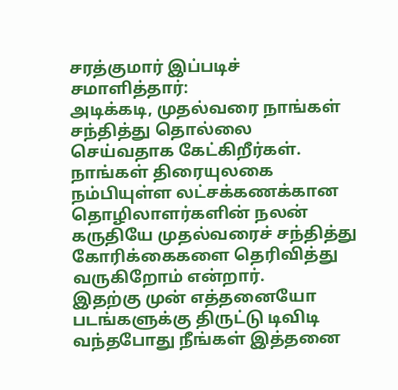சரத்குமார் இப்படிச் சமாளித்தார்:
அடிக்கடி, முதல்வரை நாங்கள் சந்தித்து தொல்லை செய்வதாக கேட்கிறீர்கள். நாங்கள் திரையுலகை நம்பியுள்ள லட்சக்கணக்கான தொழிலாளர்களின் நலன் கருதியே முதல்வரைச் சந்தித்து கோரிக்கைகளை தெரிவித்து வருகிறோம் என்றார்.
இதற்கு முன் எத்தனையோ படங்களுக்கு திருட்டு டிவிடி வந்தபோது நீங்கள் இத்தனை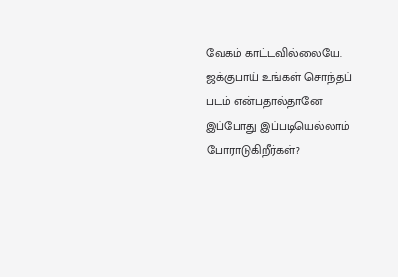வேகம் காட்டவில்லையே. ஜக்குபாய் உங்கள் சொந்தப் படம் என்பதால்தானே இப்போது இப்படியெல்லாம் போராடுகிறீர்கள்?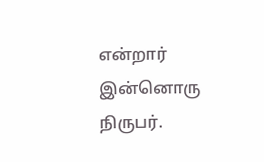என்றார் இன்னொரு நிருபர்.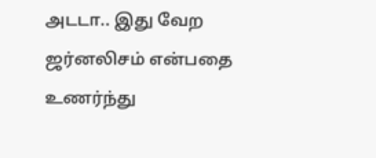அடடா.. இது வேற ஜர்னலிசம் என்பதை உணர்ந்து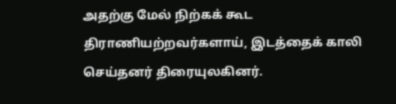அதற்கு மேல் நிற்கக் கூட திராணியற்றவர்களாய், இடத்தைக் காலி செய்தனர் திரையுலகினர்.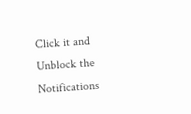Click it and Unblock the Notifications